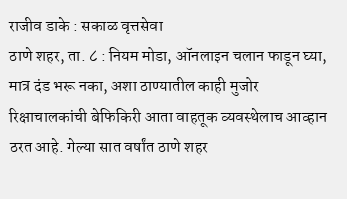राजीव डाके : सकाळ वृत्तसेवा
ठाणे शहर, ता. ८ : नियम मोडा, ऑनलाइन चलान फाडून घ्या, मात्र दंड भरू नका, अशा ठाण्यातील काही मुजोर रिक्षाचालकांची बेफिकिरी आता वाहतूक व्यवस्थेलाच आव्हान ठरत आहे. गेल्या सात वर्षांत ठाणे शहर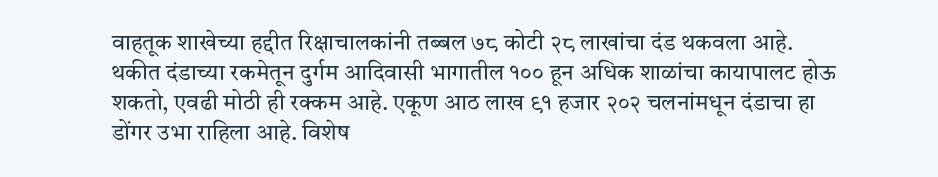वाहतूक शाखेच्या हद्दीत रिक्षाचालकांनी तब्बल ७८ कोटी २८ लाखांचा दंड थकवला आहे. थकीत दंडाच्या रकमेतून दुर्गम आदिवासी भागातील १०० हून अधिक शाळांचा कायापालट होऊ शकतो, एवढी मोठी ही रक्कम आहे. एकूण आठ लाख ९१ हजार २०२ चलनांमधून दंडाचा हा डोंगर उभा राहिला आहे. विशेष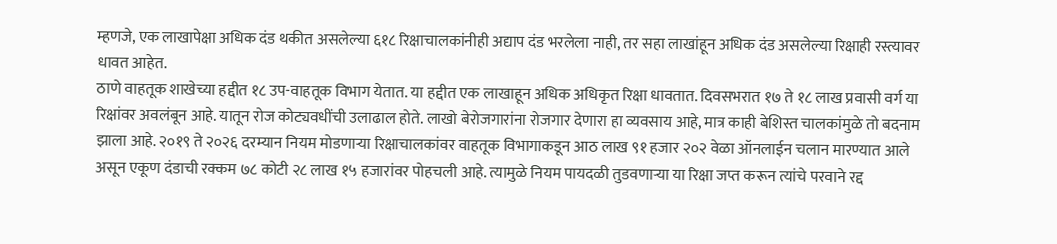म्हणजे, एक लाखापेक्षा अधिक दंड थकीत असलेल्या ६१८ रिक्षाचालकांनीही अद्याप दंड भरलेला नाही, तर सहा लाखांहून अधिक दंड असलेल्या रिक्षाही रस्त्यावर धावत आहेत.
ठाणे वाहतूक शाखेच्या हद्दीत १८ उप-वाहतूक विभाग येतात. या हद्दीत एक लाखाहून अधिक अधिकृत रिक्षा धावतात. दिवसभरात १७ ते १८ लाख प्रवासी वर्ग या रिक्षांवर अवलंबून आहे. यातून रोज कोट्यवधींची उलाढाल होते. लाखो बेरोजगारांना रोजगार देणारा हा व्यवसाय आहे, मात्र काही बेशिस्त चालकांमुळे तो बदनाम झाला आहे. २०१९ ते २०२६ दरम्यान नियम मोडणाऱ्या रिक्षाचालकांवर वाहतूक विभागाकडून आठ लाख ९१ हजार २०२ वेळा ऑनलाईन चलान मारण्यात आले असून एकूण दंडाची रक्कम ७८ कोटी २८ लाख १५ हजारांवर पोहचली आहे. त्यामुळे नियम पायदळी तुडवणाऱ्या या रिक्षा जप्त करून त्यांचे परवाने रद्द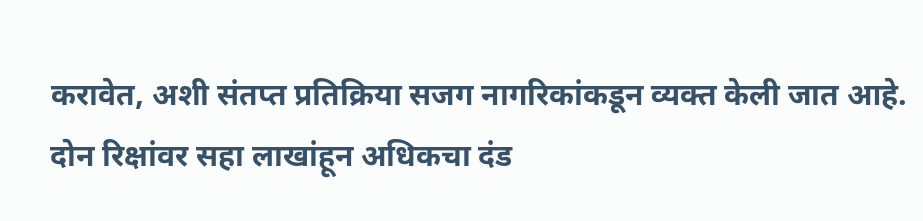करावेत, अशी संतप्त प्रतिक्रिया सजग नागरिकांकडून व्यक्त केली जात आहे.
दोन रिक्षांवर सहा लाखांहून अधिकचा दंड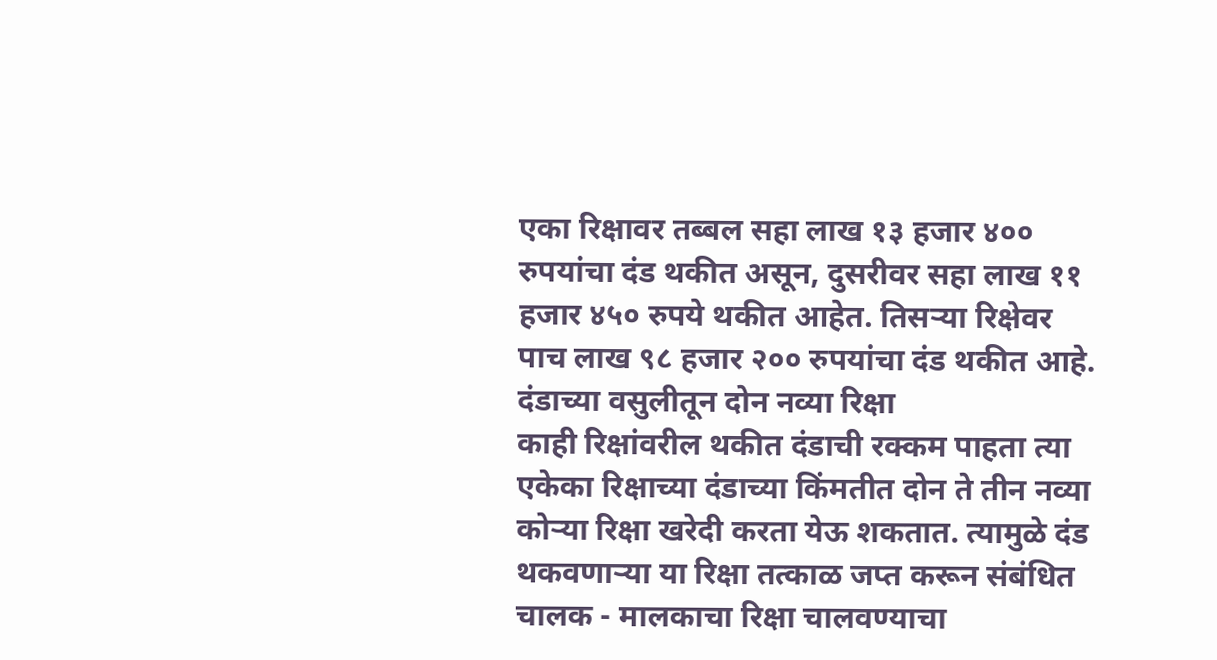एका रिक्षावर तब्बल सहा लाख १३ हजार ४०० रुपयांचा दंड थकीत असून, दुसरीवर सहा लाख ११ हजार ४५० रुपये थकीत आहेत. तिसऱ्या रिक्षेवर पाच लाख ९८ हजार २०० रुपयांचा दंड थकीत आहे.
दंडाच्या वसुलीतून दोन नव्या रिक्षा
काही रिक्षांवरील थकीत दंडाची रक्कम पाहता त्या एकेका रिक्षाच्या दंडाच्या किंमतीत दोन ते तीन नव्या कोऱ्या रिक्षा खरेदी करता येऊ शकतात. त्यामुळे दंड थकवणाऱ्या या रिक्षा तत्काळ जप्त करून संबंधित चालक - मालकाचा रिक्षा चालवण्याचा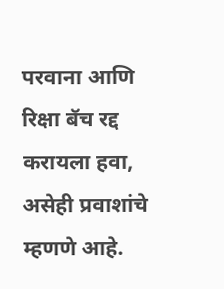परवाना आणि रिक्षा बॅच रद्द करायला हवा, असेही प्रवाशांचे म्हणणे आहे.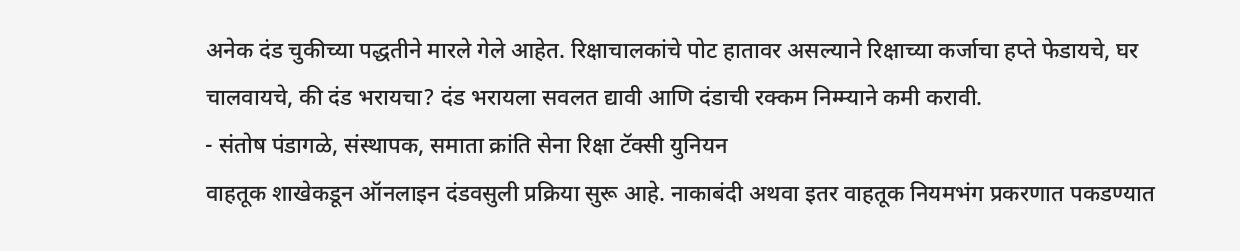अनेक दंड चुकीच्या पद्धतीने मारले गेले आहेत. रिक्षाचालकांचे पोट हातावर असल्याने रिक्षाच्या कर्जाचा हप्ते फेडायचे, घर चालवायचे, की दंड भरायचा? दंड भरायला सवलत द्यावी आणि दंडाची रक्कम निम्म्याने कमी करावी.
- संतोष पंडागळे, संस्थापक, समाता क्रांति सेना रिक्षा टॅक्सी युनियन
वाहतूक शाखेकडून ऑनलाइन दंडवसुली प्रक्रिया सुरू आहे. नाकाबंदी अथवा इतर वाहतूक नियमभंग प्रकरणात पकडण्यात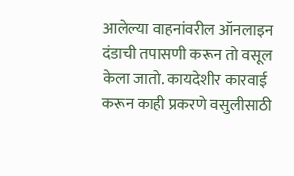आलेल्या वाहनांवरील ऑनलाइन दंडाची तपासणी करून तो वसूल केला जातो. कायदेशीर कारवाई करून काही प्रकरणे वसुलीसाठी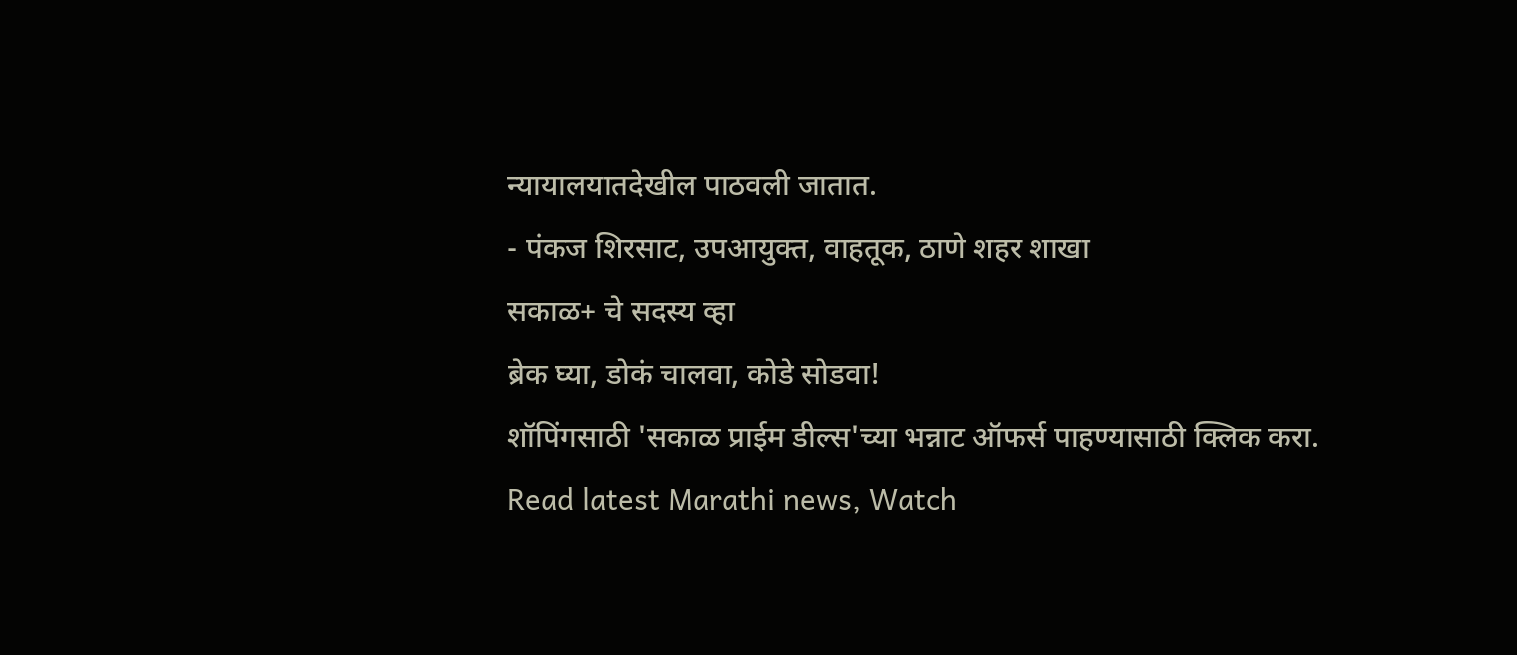न्यायालयातदेखील पाठवली जातात.
- पंकज शिरसाट, उपआयुक्त, वाहतूक, ठाणे शहर शाखा
सकाळ+ चे सदस्य व्हा
ब्रेक घ्या, डोकं चालवा, कोडे सोडवा!
शॉपिंगसाठी 'सकाळ प्राईम डील्स'च्या भन्नाट ऑफर्स पाहण्यासाठी क्लिक करा.
Read latest Marathi news, Watch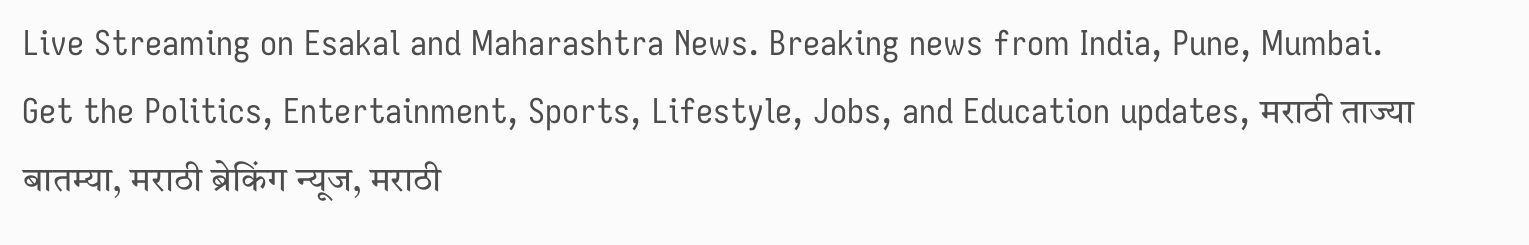Live Streaming on Esakal and Maharashtra News. Breaking news from India, Pune, Mumbai. Get the Politics, Entertainment, Sports, Lifestyle, Jobs, and Education updates, मराठी ताज्या बातम्या, मराठी ब्रेकिंग न्यूज, मराठी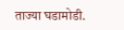ताज्या घडामोडी.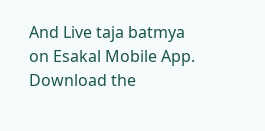And Live taja batmya on Esakal Mobile App. Download the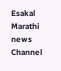Esakal Marathi news Channel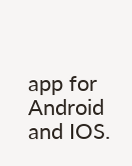app for Android and IOS.